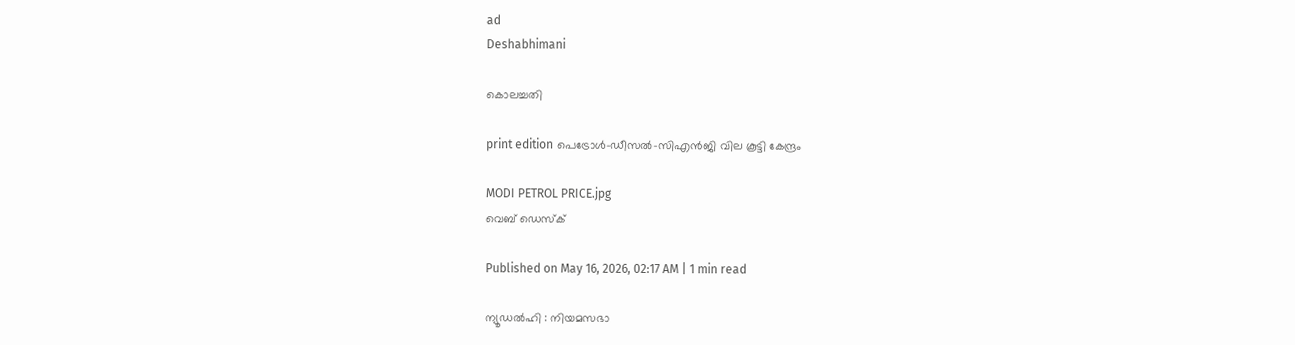ad
Deshabhimani

കൊലച്ചതി

print edition പെട്രോൾ–ഡീസൽ–സിഎൻജി വില കൂട്ടി കേന്ദ്രം

MODI PETROL PRICE.jpg
വെബ് ഡെസ്ക്

Published on May 16, 2026, 02:17 AM | 1 min read

ന്യൂഡൽഹി : നിയമസഭാ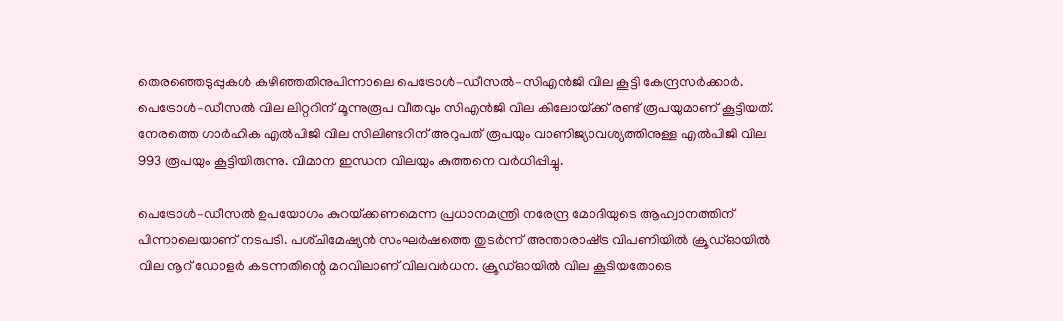തെരഞ്ഞെടുപ്പുകൾ കഴിഞ്ഞതിനുപിന്നാലെ പെട്രോൾ–ഡീസൽ–സിഎൻജി വില കൂട്ടി കേന്ദ്രസർക്കാർ. പെട്രോൾ–ഡീസൽ വില ലിറ്ററിന്‌ മൂന്നുരൂപ വീതവും സിഎൻജി വില കിലോയ്‌ക്ക്‌ രണ്ട്‌ രൂപയുമാണ്‌ കൂട്ടിയത്‌. നേരത്തെ ഗാർഹിക എൽപിജി വില സിലിണ്ടറിന്‌ അറുപത്‌ രൂപയും വാണിജ്യാവശ്യത്തിനുള്ള എൽപിജി വില 993 രൂപയും കൂട്ടിയിരുന്നു. വിമാന ഇന്ധന വിലയും കുത്തനെ വർധിപ്പിച്ചു.

പെട്രോൾ–ഡീസൽ ഉപയോഗം കുറയ്‌ക്കണമെന്ന പ്രധാനമന്ത്രി നരേന്ദ്ര മോദിയുടെ ആഹ്വാനത്തിന്‌ പിന്നാലെയാണ്‌ നടപടി. പശ്‌ചിമേഷ്യൻ സംഘർഷത്തെ തുടർന്ന്‌ അന്താരാഷ്‌ട്ര വിപണിയിൽ ക്രൂഡ്ഓയിൽ വില നൂറ്‌ ഡോളർ കടന്നതിന്റെ മറവിലാണ്‌ വിലവർധന. ക്രൂഡ്ഓയിൽ വില കൂടിയതോടെ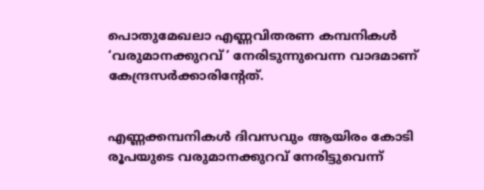പൊതുമേഖലാ എണ്ണവിതരണ കമ്പനികൾ ‘വരുമാനക്കുറവ്‌’ നേരിടുന്നുവെന്ന വാദമാണ്‌ കേന്ദ്രസർക്കാരിന്റേത്‌.


എണ്ണക്കമ്പനികൾ ദിവസവും ആയിരം കോടി രൂപയുടെ വരുമാനക്കുറവ്‌ നേരിട്ടുവെന്ന്‌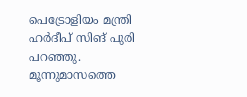പെട്രോളിയം മന്ത്രി ഹർദീപ്‌ സിങ്‌ പുരി പറഞ്ഞു. മൂന്നുമാസത്തെ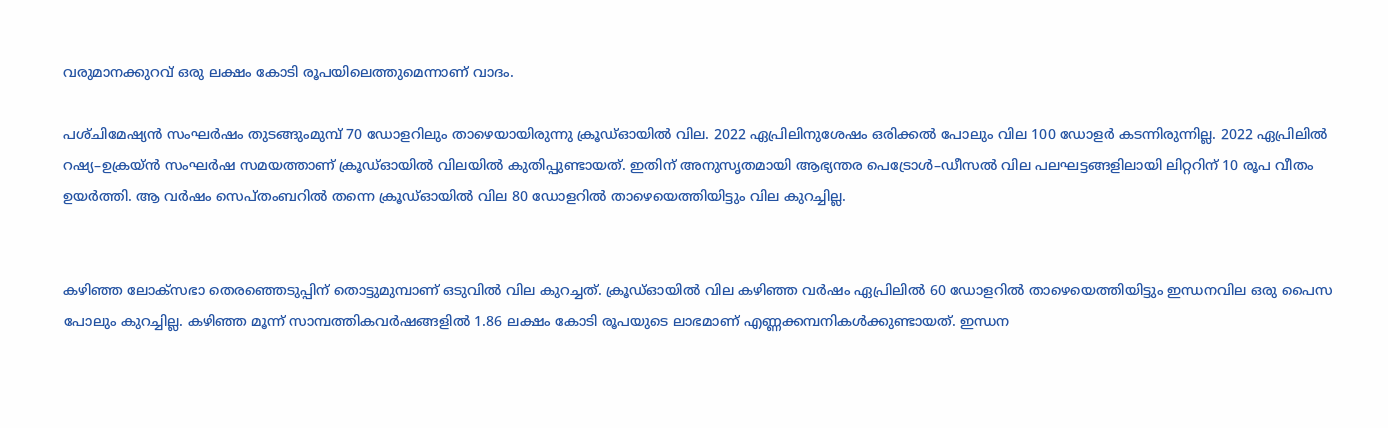വരുമാനക്കുറവ്‌ ഒരു ലക്ഷം കോടി രൂപയിലെത്തുമെന്നാണ്‌ വാദം.

പശ്‌ചിമേഷ്യൻ സംഘർഷം തുടങ്ങുംമുമ്പ്‌ 70 ഡോളറിലും താഴെയായിരുന്നു ക്രൂഡ്ഓയിൽ വില. 2022 ഏപ്രിലിനുശേഷം ഒരിക്കൽ പോലും വില 100 ഡോളർ കടന്നിരുന്നില്ല. 2022 ഏപ്രിലിൽ റഷ്യ–ഉക്രയ്‌ൻ സംഘർഷ സമയത്താണ്‌ ക്രൂഡ്ഓയിൽ വിലയിൽ കുതിപ്പുണ്ടായത്‌. ഇതിന്‌ അനുസൃതമായി ആഭ്യന്തര പെട്രോൾ–ഡീസൽ വില പലഘട്ടങ്ങളിലായി ലിറ്ററിന്‌ 10 രൂപ വീതം ഉയർത്തി. ആ വർഷം സെപ്‌തംബറിൽ തന്നെ ക്രൂഡ്ഓയിൽ വില 80 ഡോളറിൽ താഴെയെത്തിയിട്ടും വില കുറച്ചില്ല.


കഴിഞ്ഞ ലോക്‌സഭാ തെരഞ്ഞെടുപ്പിന്‌ തൊട്ടുമുമ്പാണ്‌ ഒടുവിൽ വില കുറച്ചത്‌. ക്രൂഡ്ഓയിൽ വില കഴിഞ്ഞ വർഷം ഏപ്രിലിൽ 60 ഡോളറിൽ താഴെയെത്തിയിട്ടും ഇന്ധനവില ഒരു പൈസ പോലും കുറച്ചില്ല. കഴിഞ്ഞ മൂന്ന്‌ സാമ്പത്തികവർഷങ്ങളിൽ 1.86 ലക്ഷം കോടി രൂപയുടെ ലാഭമാണ്‌ എണ്ണക്കമ്പനികൾക്കുണ്ടായത്‌. ഇന്ധന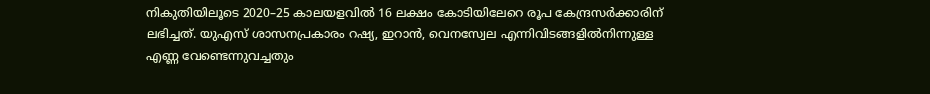നികുതിയിലൂടെ 2020–25 കാലയളവിൽ 16 ലക്ഷം കോടിയിലേറെ രൂപ കേന്ദ്രസർക്കാരിന്‌ ലഭിച്ചത്‌. യുഎസ്‌ ശാസനപ്രകാരം റഷ്യ, ഇറാൻ, വെനസ്വേല എന്നിവിടങ്ങളിൽനിന്നുള്ള എണ്ണ വേണ്ടെന്നുവച്ചതും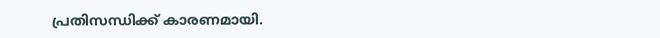പ്രതിസന്ധിക്ക്‌ കാരണമായി.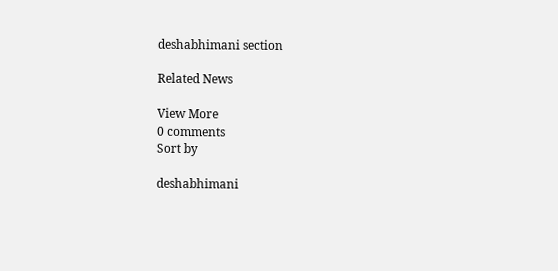deshabhimani section

Related News

View More
0 comments
Sort by

deshabhimani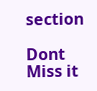section

Dont Miss it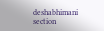deshabhimani section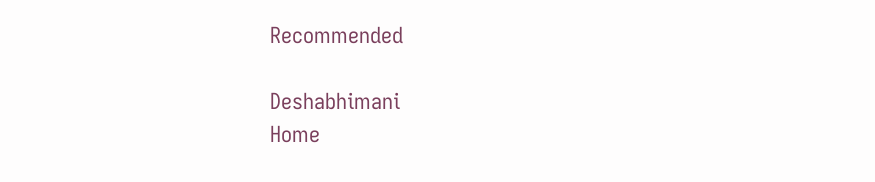Recommended

Deshabhimani
Home